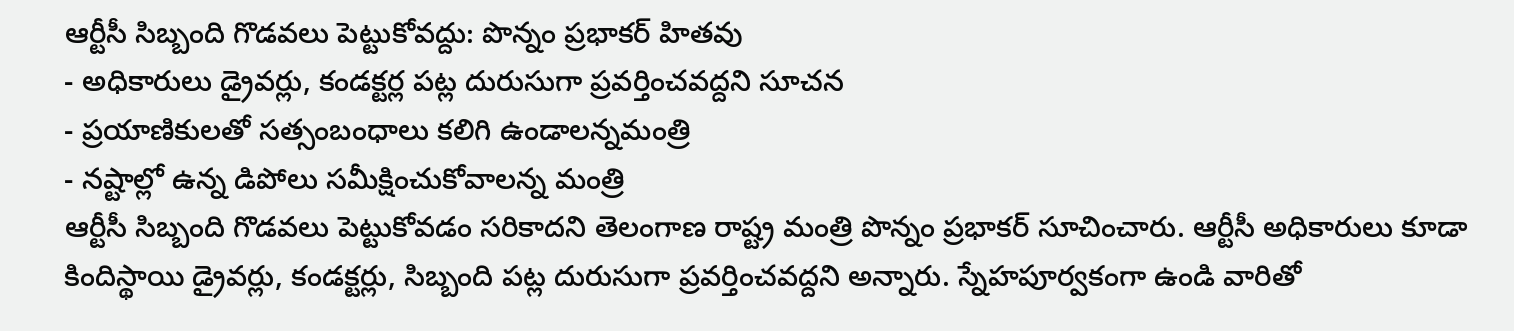ఆర్టీసీ సిబ్బంది గొడవలు పెట్టుకోవద్దు: పొన్నం ప్రభాకర్ హితవు
- అధికారులు డ్రైవర్లు, కండక్టర్ల పట్ల దురుసుగా ప్రవర్తించవద్దని సూచన
- ప్రయాణికులతో సత్సంబంధాలు కలిగి ఉండాలన్నమంత్రి
- నష్టాల్లో ఉన్న డిపోలు సమీక్షించుకోవాలన్న మంత్రి
ఆర్టీసీ సిబ్బంది గొడవలు పెట్టుకోవడం సరికాదని తెలంగాణ రాష్ట్ర మంత్రి పొన్నం ప్రభాకర్ సూచించారు. ఆర్టీసీ అధికారులు కూడా కిందిస్థాయి డ్రైవర్లు, కండక్టర్లు, సిబ్బంది పట్ల దురుసుగా ప్రవర్తించవద్దని అన్నారు. స్నేహపూర్వకంగా ఉండి వారితో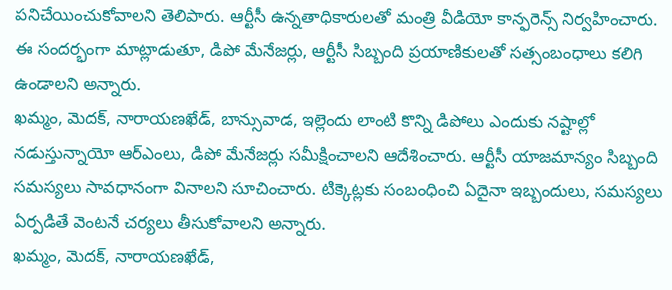పనిచేయించుకోవాలని తెలిపారు. ఆర్టీసీ ఉన్నతాధికారులతో మంత్రి వీడియో కాన్ఫరెన్స్ నిర్వహించారు. ఈ సందర్భంగా మాట్లాడుతూ, డిపో మేనేజర్లు, ఆర్టీసీ సిబ్బంది ప్రయాణికులతో సత్సంబంధాలు కలిగి ఉండాలని అన్నారు.
ఖమ్మం, మెదక్, నారాయణఖేడ్, బాన్సువాడ, ఇల్లెందు లాంటి కొన్ని డిపోలు ఎందుకు నష్టాల్లో నడుస్తున్నాయో ఆర్ఎంలు, డిపో మేనేజర్లు సమీక్షించాలని ఆదేశించారు. ఆర్టీసీ యాజమాన్యం సిబ్బంది సమస్యలు సావధానంగా వినాలని సూచించారు. టిక్కెట్లకు సంబంధించి ఏదైనా ఇబ్బందులు, సమస్యలు ఏర్పడితే వెంటనే చర్యలు తీసుకోవాలని అన్నారు.
ఖమ్మం, మెదక్, నారాయణఖేడ్,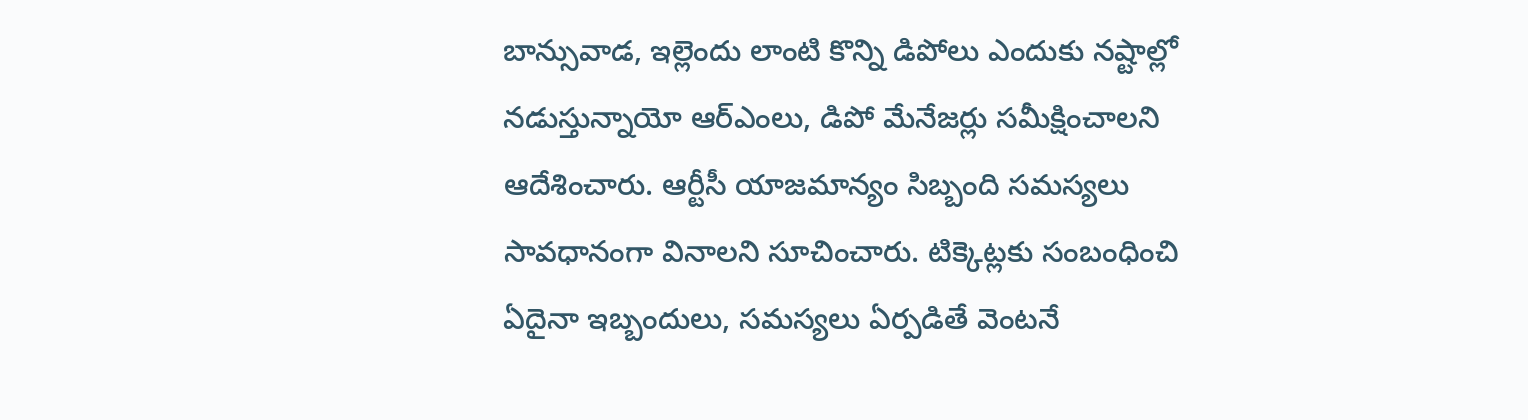బాన్సువాడ, ఇల్లెందు లాంటి కొన్ని డిపోలు ఎందుకు నష్టాల్లో నడుస్తున్నాయో ఆర్ఎంలు, డిపో మేనేజర్లు సమీక్షించాలని ఆదేశించారు. ఆర్టీసీ యాజమాన్యం సిబ్బంది సమస్యలు సావధానంగా వినాలని సూచించారు. టిక్కెట్లకు సంబంధించి ఏదైనా ఇబ్బందులు, సమస్యలు ఏర్పడితే వెంటనే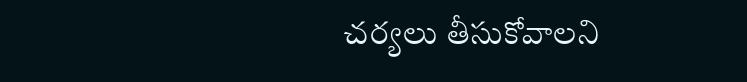చర్యలు తీసుకోవాలని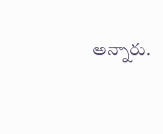అన్నారు.